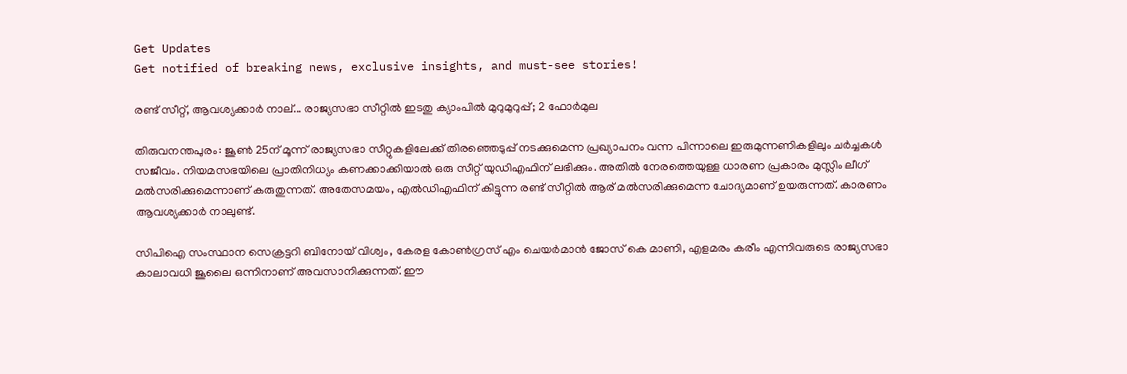Get Updates
Get notified of breaking news, exclusive insights, and must-see stories!

രണ്ട് സീറ്റ്, ആവശ്യക്കാര്‍ നാല്... രാജ്യസഭാ സീറ്റില്‍ ഇടതു ക്യാംപില്‍ മുറുമുറുപ്പ്; 2 ഫോര്‍മുല

തിരുവനന്തപുരം: ജൂണ്‍ 25ന് മൂന്ന് രാജ്യസഭാ സീറ്റുകളിലേക്ക് തിരഞ്ഞെടുപ്പ് നടക്കുമെന്ന പ്രഖ്യാപനം വന്ന പിന്നാലെ ഇരുമുന്നണികളിലും ചര്‍ച്ചകള്‍ സജീവം. നിയമസഭയിലെ പ്രാതിനിധ്യം കണക്കാക്കിയാല്‍ ഒരു സീറ്റ് യുഡിഎഫിന് ലഭിക്കും. അതില്‍ നേരത്തെയുള്ള ധാരണ പ്രകാരം മുസ്ലിം ലീഗ് മല്‍സരിക്കുമെന്നാണ് കരുതുന്നത്. അതേസമയം, എല്‍ഡിഎഫിന് കിട്ടുന്ന രണ്ട് സീറ്റില്‍ ആര് മല്‍സരിക്കുമെന്ന ചോദ്യമാണ് ഉയരുന്നത്. കാരണം ആവശ്യക്കാര്‍ നാലുണ്ട്.

സിപിഐ സംസ്ഥാന സെക്രട്ടറി ബിനോയ് വിശ്വം, കേരള കോണ്‍ഗ്രസ് എം ചെയര്‍മാന്‍ ജോസ് കെ മാണി, എളമരം കരീം എന്നിവരുടെ രാജ്യസഭാ കാലാവധി ജൂലൈ ഒന്നിനാണ് അവസാനിക്കുന്നത്. ഈ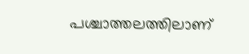പശ്ചാത്തലത്തിലാണ്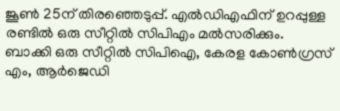ജൂണ്‍ 25ന് തിരഞ്ഞെടുപ്പ്. എല്‍ഡിഎഫിന് ഉറപ്പുള്ള രണ്ടില്‍ ഒരു സീറ്റില്‍ സിപിഎം മല്‍സരിക്കും. ബാക്കി ഒരു സീറ്റില്‍ സിപിഐ, കേരള കോണ്‍ഗ്രസ് എം, ആര്‍ജെഡി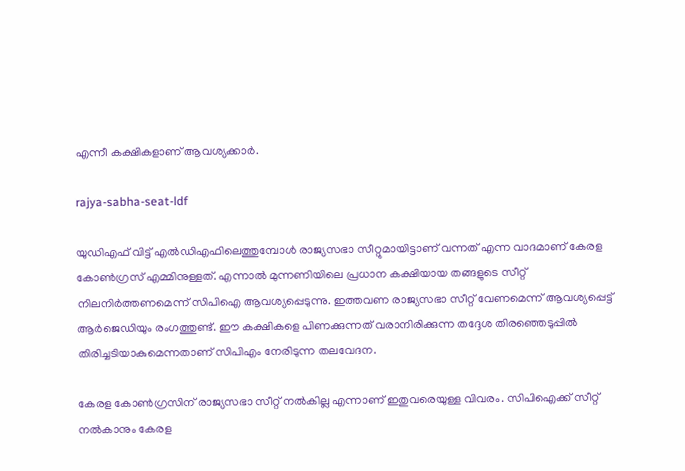എന്നീ കക്ഷികളാണ് ആവശ്യക്കാര്‍.

rajya-sabha-seat-ldf

യുഡിഎഫ് വിട്ട് എല്‍ഡിഎഫിലെത്തുമ്പോള്‍ രാജ്യസഭാ സീറ്റുമായിട്ടാണ് വന്നത് എന്ന വാദമാണ് കേരള കോണ്‍ഗ്രസ് എമ്മിനുള്ളത്. എന്നാല്‍ മുന്നണിയിലെ പ്രധാന കക്ഷിയായ തങ്ങളുടെ സീറ്റ് നിലനിര്‍ത്തണമെന്ന് സിപിഐ ആവശ്യപ്പെടുന്നു. ഇത്തവണ രാജ്യസഭാ സീറ്റ് വേണമെന്ന് ആവശ്യപ്പെട്ട് ആര്‍ജെഡിയും രംഗത്തുണ്ട്. ഈ കക്ഷികളെ പിണക്കുന്നത് വരാനിരിക്കുന്ന തദ്ദേശ തിരഞ്ഞെടുപ്പില്‍ തിരിച്ചടിയാകുമെന്നതാണ് സിപിഎം നേരിടുന്ന തലവേദന.

കേരള കോണ്‍ഗ്രസിന് രാജ്യസഭാ സീറ്റ് നല്‍കില്ല എന്നാണ് ഇതുവരെയുള്ള വിവരം. സിപിഐക്ക് സീറ്റ് നല്‍കാനും കേരള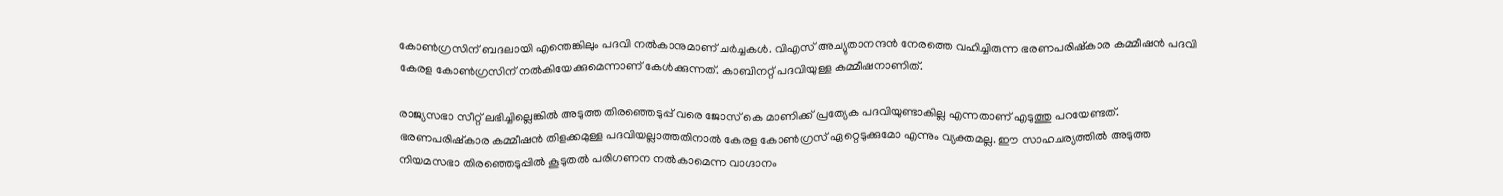കോണ്‍ഗ്രസിന് ബദലായി എന്തെങ്കിലും പദവി നല്‍കാനുമാണ് ചര്‍ച്ചകള്‍. വിഎസ് അച്യുതാനന്ദന്‍ നേരത്തെ വഹിച്ചിരുന്ന ഭരണപരിഷ്‌കാര കമ്മീഷന്‍ പദവി കേരള കോണ്‍ഗ്രസിന് നല്‍കിയേക്കുമെന്നാണ് കേള്‍ക്കുന്നത്. കാബിനറ്റ് പദവിയുള്ള കമ്മീഷനാണിത്.

രാജ്യസഭാ സീറ്റ് ലഭിച്ചില്ലെങ്കില്‍ അടുത്ത തിരഞ്ഞെടുപ്പ് വരെ ജോസ് കെ മാണിക്ക് പ്രത്യേക പദവിയുണ്ടാകില്ല എന്നതാണ് എടുത്തു പറയേണ്ടത്. ഭരണപരിഷ്‌കാര കമ്മീഷന്‍ തിളക്കമുള്ള പദവിയല്ലാത്തതിനാല്‍ കേരള കോണ്‍ഗ്രസ് ഏറ്റെടുക്കുമോ എന്നും വ്യക്തമല്ല. ഈ സാഹചര്യത്തില്‍ അടുത്ത നിയമസഭാ തിരഞ്ഞെടുപ്പില്‍ കൂടുതല്‍ പരിഗണന നല്‍കാമെന്ന വാഗ്ദാനം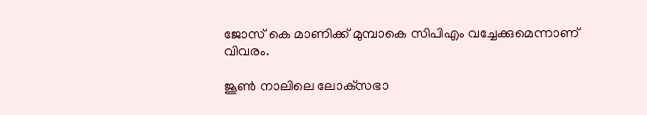ജോസ് കെ മാണിക്ക് മുമ്പാകെ സിപിഎം വച്ചേക്കുമെന്നാണ് വിവരം.

ജൂണ്‍ നാലിലെ ലോക്‌സഭാ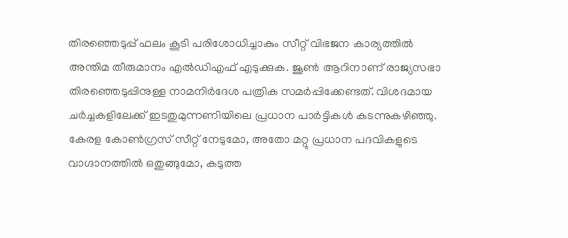തിരഞ്ഞെടുപ്പ് ഫലം കൂടി പരിശോധിച്ചാകും സീറ്റ് വിഭജന കാര്യത്തില്‍ അന്തിമ തീരുമാനം എല്‍ഡിഎഫ് എടുക്കുക. ജൂണ്‍ ആറിനാണ് രാജ്യസഭാ തിരഞ്ഞെടുപ്പിനുള്ള നാമനിര്‍ദേശ പത്രിക സമര്‍പ്പിക്കേണ്ടത്. വിശദമായ ചര്‍ച്ചകളിലേക്ക് ഇടതുമുന്നണിയിലെ പ്രധാന പാര്‍ട്ടികള്‍ കടന്നുകഴിഞ്ഞു. കേരള കോണ്‍ഗ്രസ് സീറ്റ് നേടുമോ, അതോ മറ്റു പ്രധാന പദവികളുടെ വാഗ്ദാനത്തില്‍ ഒതുങ്ങുമോ, കടുത്ത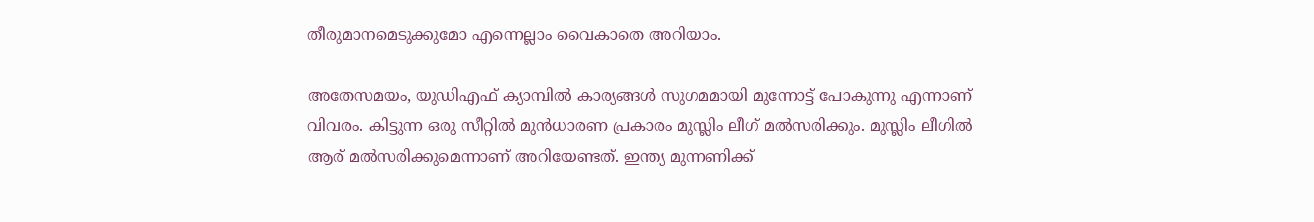തീരുമാനമെടുക്കുമോ എന്നെല്ലാം വൈകാതെ അറിയാം.

അതേസമയം, യുഡിഎഫ് ക്യാമ്പില്‍ കാര്യങ്ങള്‍ സുഗമമായി മുന്നോട്ട് പോകുന്നു എന്നാണ് വിവരം. കിട്ടുന്ന ഒരു സീറ്റില്‍ മുന്‍ധാരണ പ്രകാരം മുസ്ലിം ലീഗ് മല്‍സരിക്കും. മുസ്ലിം ലീഗില്‍ ആര് മല്‍സരിക്കുമെന്നാണ് അറിയേണ്ടത്. ഇന്ത്യ മുന്നണിക്ക്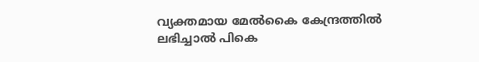വ്യക്തമായ മേല്‍കൈ കേന്ദ്രത്തില്‍ ലഭിച്ചാല്‍ പികെ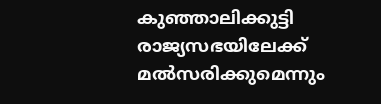കുഞ്ഞാലിക്കുട്ടി രാജ്യസഭയിലേക്ക് മല്‍സരിക്കുമെന്നും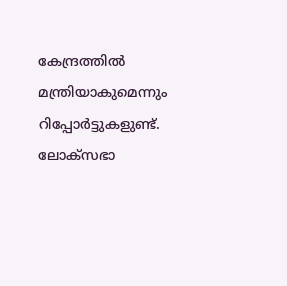കേന്ദ്രത്തില്‍ മന്ത്രിയാകുമെന്നും റിപ്പോര്‍ട്ടുകളുണ്ട്. ലോക്‌സഭാ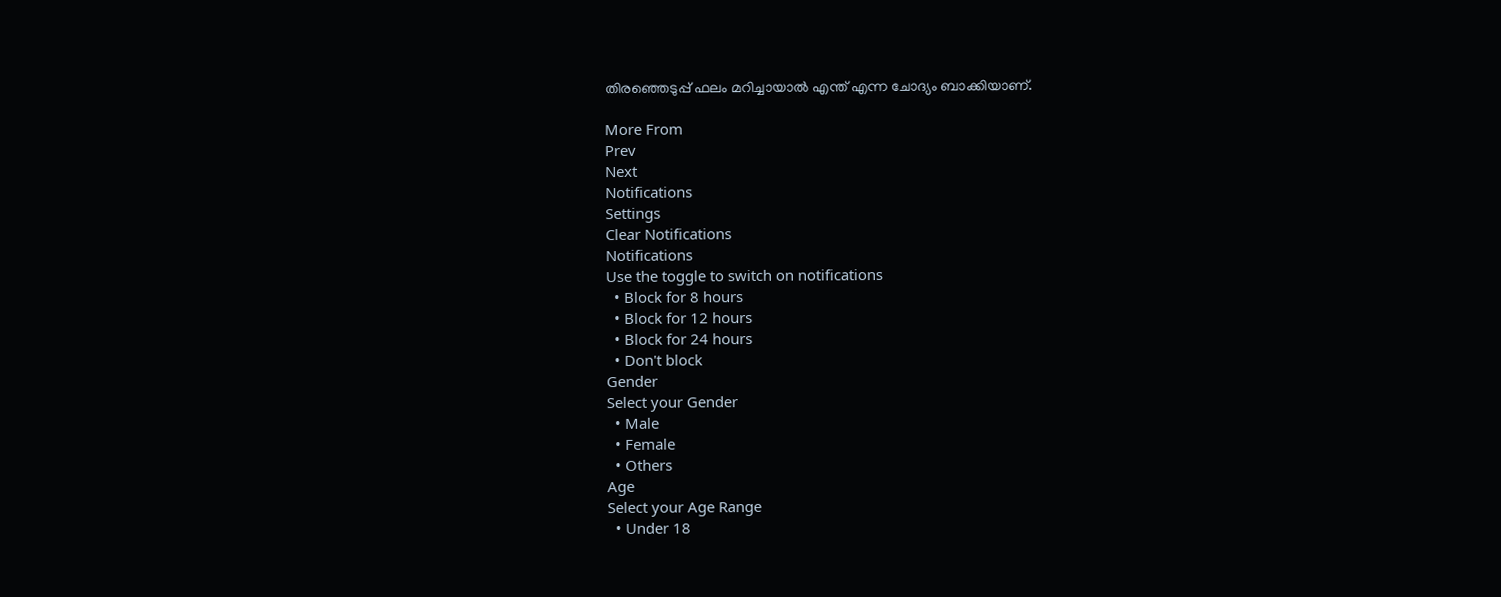തിരഞ്ഞെടുപ്പ് ഫലം മറിച്ചായാല്‍ എന്ത് എന്ന ചോദ്യം ബാക്കിയാണ്.

More From
Prev
Next
Notifications
Settings
Clear Notifications
Notifications
Use the toggle to switch on notifications
  • Block for 8 hours
  • Block for 12 hours
  • Block for 24 hours
  • Don't block
Gender
Select your Gender
  • Male
  • Female
  • Others
Age
Select your Age Range
  • Under 18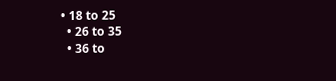• 18 to 25
  • 26 to 35
  • 36 to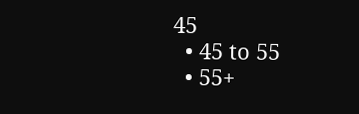45
  • 45 to 55
  • 55+